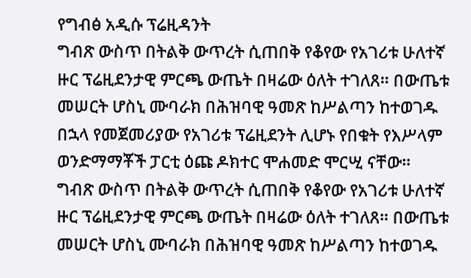የግብፅ አዲሱ ፕሬዚዳንት
ግብጽ ውስጥ በትልቅ ውጥረት ሲጠበቅ የቆየው የአገሪቱ ሁለተኛ ዙር ፕሬዚደንታዊ ምርጫ ውጤት በዛሬው ዕለት ተገለጸ። በውጤቱ መሠርት ሆስኒ ሙባራክ በሕዝባዊ ዓመጽ ከሥልጣን ከተወገዱ በኋላ የመጀመሪያው የአገሪቱ ፕሬዚደንት ሊሆኑ የበቁት የእሥላም ወንድማማቾች ፓርቲ ዕጩ ዶክተር ሞሐመድ ሞርሢ ናቸው።
ግብጽ ውስጥ በትልቅ ውጥረት ሲጠበቅ የቆየው የአገሪቱ ሁለተኛ ዙር ፕሬዚደንታዊ ምርጫ ውጤት በዛሬው ዕለት ተገለጸ። በውጤቱ መሠርት ሆስኒ ሙባራክ በሕዝባዊ ዓመጽ ከሥልጣን ከተወገዱ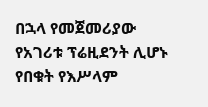በኋላ የመጀመሪያው የአገሪቱ ፕሬዚደንት ሊሆኑ የበቁት የእሥላም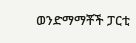ወንድማማቾች ፓርቲ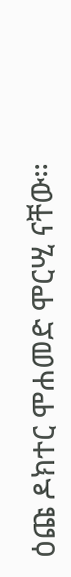ዕጩ ዶክተር ሞሐመድ ሞርሢ ናቸው።